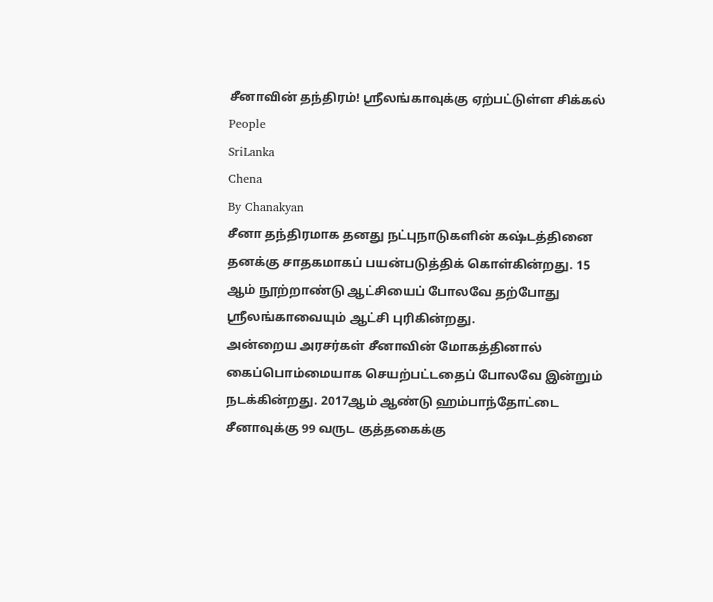சீனாவின் தந்திரம்! ஸ்ரீலங்காவுக்கு ஏற்பட்டுள்ள சிக்கல்
People
SriLanka
Chena
By Chanakyan
சீனா தந்திரமாக தனது நட்புநாடுகளின் கஷ்டத்தினை தனக்கு சாதகமாகப் பயன்படுத்திக் கொள்கின்றது. 15 ஆம் நூற்றாண்டு ஆட்சியைப் போலவே தற்போது ஸ்ரீலங்காவையும் ஆட்சி புரிகின்றது.
அன்றைய அரசர்கள் சீனாவின் மோகத்தினால் கைப்பொம்மையாக செயற்பட்டதைப் போலவே இன்றும் நடக்கின்றது. 2017ஆம் ஆண்டு ஹம்பாந்தோட்டை சீனாவுக்கு 99 வருட குத்தகைக்கு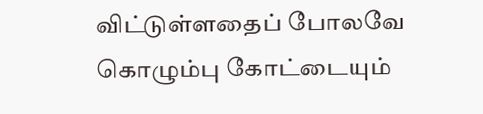விட்டுள்ளதைப் போலவே கொழும்பு கோட்டையும்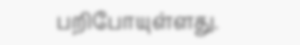பறிபோயுள்ளது.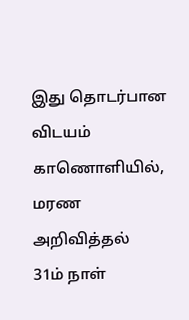இது தொடர்பான விடயம் காணொளியில்,
மரண அறிவித்தல்
31ம் நாள்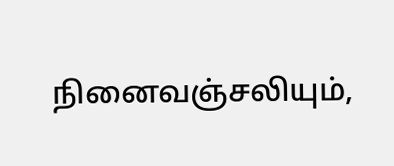நினைவஞ்சலியும்,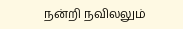நன்றி நவிலலும்